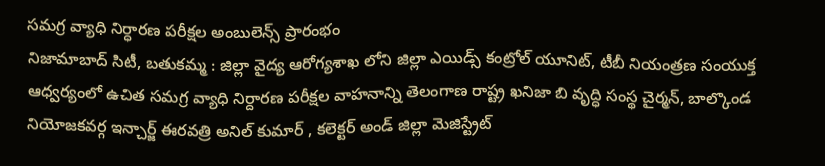సమగ్ర వ్యాధి నిర్ధారణ పరీక్షల అంబులెన్స్ ప్రారంభం
నిజామాబాద్ సిటీ, బతుకమ్మ : జిల్లా వైద్య ఆరోగ్యశాఖ లోని జిల్లా ఎయిడ్స్ కంట్రోల్ యూనిట్, టీబీ నియంత్రణ సంయుక్త ఆధ్వర్యంలో ఉచిత సమగ్ర వ్యాధి నిర్దారణ పరీక్షల వాహనాన్ని తెలంగాణ రాష్ట్ర ఖనిజా బి వృద్ధి సంస్థ చైర్మన్, బాల్కొండ నియోజకవర్గ ఇన్చార్జ్ ఈరవత్రి అనిల్ కుమార్ , కలెక్టర్ అండ్ జిల్లా మెజిస్ట్రేట్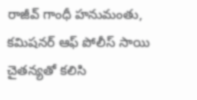రాజీవ్ గాంధీ హనుమంతు, కమిషనర్ ఆఫ్ పోలీస్ సాయి చైతన్యతో కలిసి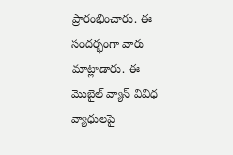ప్రారంభించారు. ఈ సందర్భంగా వారు మాట్లాడారు. ఈ మొబైల్ వ్యాన్ వివిధ వ్యాధులపై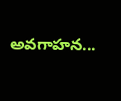అవగాహన...